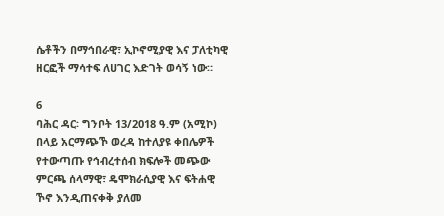ሴቶችን በማኅበራዊ፣ ኢኮኖሚያዊ እና ፓለቲካዊ ዘርፎች ማሳተፍ ለሀገር እድገት ወሳኝ ነው።

6
ባሕር ዳር፡ ግንቦት 13/2018 ዓ.ም (አሚኮ) በላይ አርማጭኾ ወረዳ ከተለያዩ ቀበሌዎች የተውጣጡ የኅብረተሰብ ክፍሎች መጭው ምርጫ ሰላማዊ፣ ዴሞክራሲያዊ እና ፍትሐዊ ኾኖ እንዲጠናቀቅ ያለመ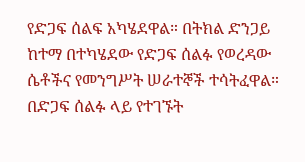የድጋፍ ሰልፍ አካሄደዋል። በትክል ድንጋይ ከተማ በተካሄደው የድጋፍ ሰልፉ የወረዳው ሴቶችና የመንግሥት ሠራተኞች ተሳትፈዋል።
በድጋፍ ሰልፉ ላይ የተገኙት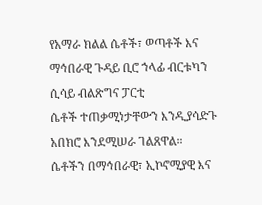የአማራ ክልል ሴቶች፣ ወጣቶች እና ማኅበራዊ ጉዳይ ቢሮ ኀላፊ ብርቱካን ሲሳይ ብልጽግና ፓርቲ
ሴቶች ተጠቃሚነታቸውን እንዲያሳድጉ አበክሮ እንደሚሠራ ገልጸዋል።
ሴቶችን በማኅበራዊ፣ ኢኮኖሚያዊ እና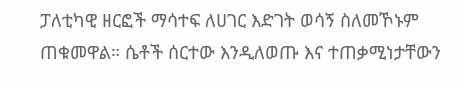ፓለቲካዊ ዘርፎች ማሳተፍ ለሀገር እድገት ወሳኝ ስለመኾኑም ጠቁመዋል። ሴቶች ሰርተው እንዲለወጡ እና ተጠቃሚነታቸውን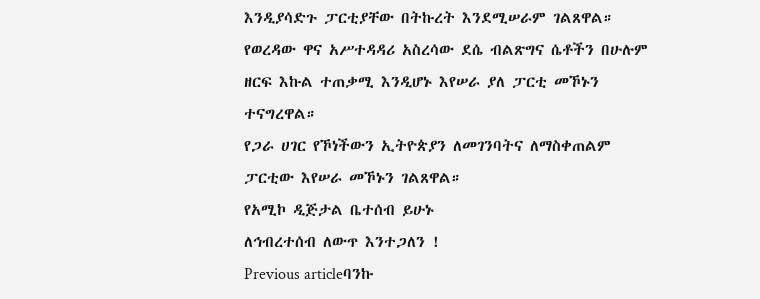እንዲያሳድጉ ፓርቲያቸው በትኩረት እንደሚሠራም ገልጸዋል።
የወረዳው ዋና አሥተዳዳሪ አስረሳው ደሴ ብልጽግና ሴቶችን በሁሉም ዘርፍ እኩል ተጠቃሚ እንዲሆኑ እየሠራ ያለ ፓርቲ መኾኑን ተናግረዋል።
የጋራ ሀገር የኾነችውን ኢትዮጵያን ለመገንባትና ለማስቀጠልም ፓርቲው እየሠራ መኾኑን ገልጸዋል።
የአሚኮ ዲጅታል ቤተሰብ ይሁኑ
ለኅብረተሰብ ለውጥ እንተጋለን !
Previous articleባንኩ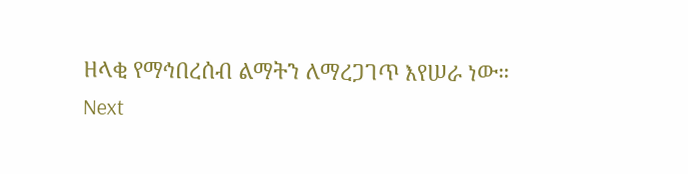ዘላቂ የማኅበረሰብ ልማትን ለማረጋገጥ እየሠራ ነው።
Next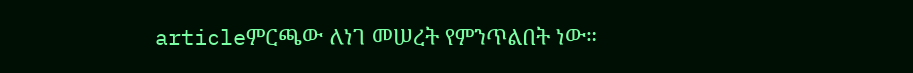articleምርጫው ለነገ መሠረት የምንጥልበት ነው።